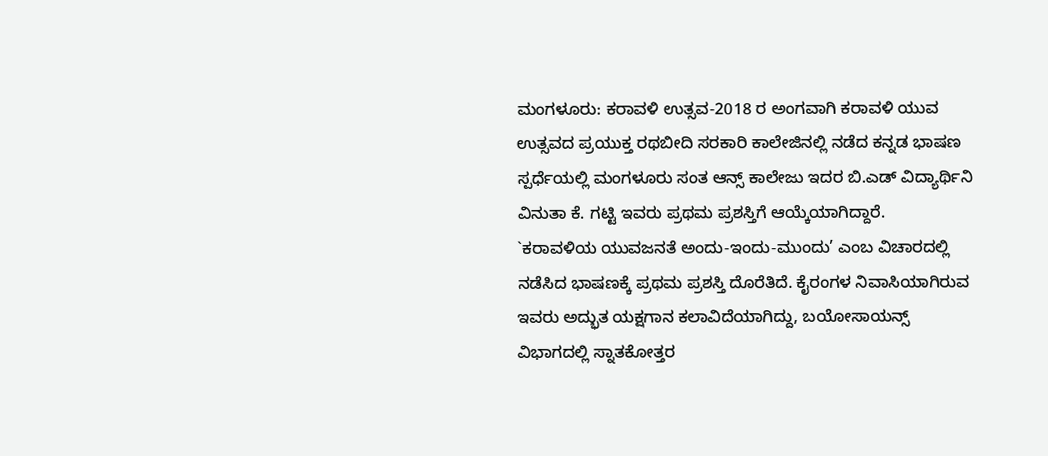ಮಂಗಳೂರು: ಕರಾವಳಿ ಉತ್ಸವ-2018 ರ ಅಂಗವಾಗಿ ಕರಾವಳಿ ಯುವ ಉತ್ಸವದ ಪ್ರಯುಕ್ತ ರಥಬೀದಿ ಸರಕಾರಿ ಕಾಲೇಜಿನಲ್ಲಿ ನಡೆದ ಕನ್ನಡ ಭಾಷಣ ಸ್ಪರ್ಧೆಯಲ್ಲಿ ಮಂಗಳೂರು ಸಂತ ಆನ್ಸ್ ಕಾಲೇಜು ಇದರ ಬಿ.ಎಡ್ ವಿದ್ಯಾರ್ಥಿನಿ ವಿನುತಾ ಕೆ. ಗಟ್ಟಿ ಇವರು ಪ್ರಥಮ ಪ್ರಶಸ್ತಿಗೆ ಆಯ್ಕೆಯಾಗಿದ್ದಾರೆ.
`ಕರಾವಳಿಯ ಯುವಜನತೆ ಅಂದು-ಇಂದು-ಮುಂದು’ ಎಂಬ ವಿಚಾರದಲ್ಲಿ ನಡೆಸಿದ ಭಾಷಣಕ್ಕೆ ಪ್ರಥಮ ಪ್ರಶಸ್ತಿ ದೊರೆತಿದೆ. ಕೈರಂಗಳ ನಿವಾಸಿಯಾಗಿರುವ ಇವರು ಅದ್ಭುತ ಯಕ್ಷಗಾನ ಕಲಾವಿದೆಯಾಗಿದ್ದು, ಬಯೋಸಾಯನ್ಸ್ ವಿಭಾಗದಲ್ಲಿ ಸ್ನಾತಕೋತ್ತರ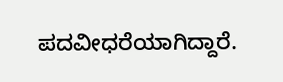ಪದವೀಧರೆಯಾಗಿದ್ದಾರೆ.